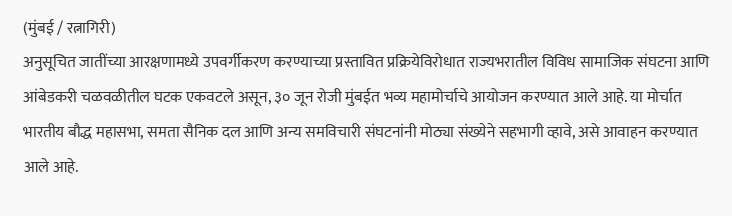(मुंबई / रत्नागिरी)
अनुसूचित जातींच्या आरक्षणामध्ये उपवर्गीकरण करण्याच्या प्रस्तावित प्रक्रियेविरोधात राज्यभरातील विविध सामाजिक संघटना आणि आंबेडकरी चळवळीतील घटक एकवटले असून, ३० जून रोजी मुंबईत भव्य महामोर्चाचे आयोजन करण्यात आले आहे. या मोर्चात भारतीय बौद्ध महासभा, समता सैनिक दल आणि अन्य समविचारी संघटनांनी मोठ्या संख्येने सहभागी व्हावे, असे आवाहन करण्यात आले आहे.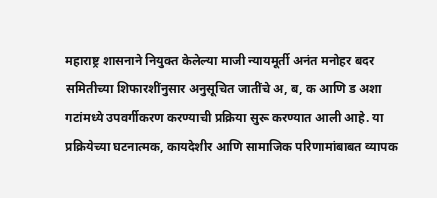महाराष्ट्र शासनाने नियुक्त केलेल्या माजी न्यायमूर्ती अनंत मनोहर बदर समितीच्या शिफारशींनुसार अनुसूचित जातींचे अ, ब, क आणि ड अशा गटांमध्ये उपवर्गीकरण करण्याची प्रक्रिया सुरू करण्यात आली आहे. या प्रक्रियेच्या घटनात्मक, कायदेशीर आणि सामाजिक परिणामांबाबत व्यापक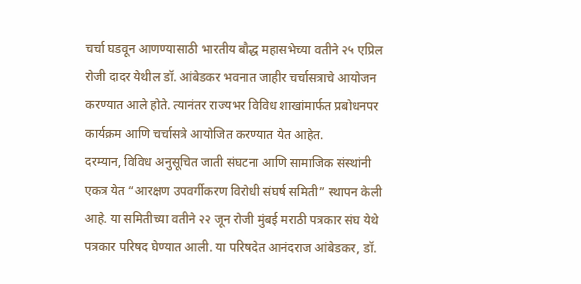चर्चा घडवून आणण्यासाठी भारतीय बौद्ध महासभेच्या वतीने २५ एप्रिल रोजी दादर येथील डॉ. आंबेडकर भवनात जाहीर चर्चासत्राचे आयोजन करण्यात आले होते. त्यानंतर राज्यभर विविध शाखांमार्फत प्रबोधनपर कार्यक्रम आणि चर्चासत्रे आयोजित करण्यात येत आहेत.
दरम्यान, विविध अनुसूचित जाती संघटना आणि सामाजिक संस्थांनी एकत्र येत “आरक्षण उपवर्गीकरण विरोधी संघर्ष समिती” स्थापन केली आहे. या समितीच्या वतीने २२ जून रोजी मुंबई मराठी पत्रकार संघ येथे पत्रकार परिषद घेण्यात आली. या परिषदेत आनंदराज आंबेडकर, डॉ.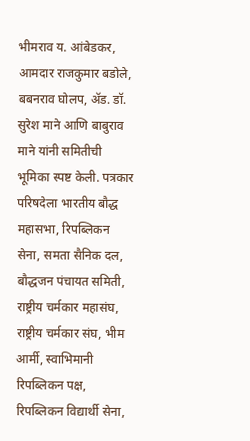भीमराव य. आंबेडकर, आमदार राजकुमार बडोले, बबनराव घोलप, ॲड. डॉ. सुरेश माने आणि बाबुराव माने यांनी समितीची भूमिका स्पष्ट केली. पत्रकार परिषदेला भारतीय बौद्ध महासभा, रिपब्लिकन सेना, समता सैनिक दल, बौद्धजन पंचायत समिती, राष्ट्रीय चर्मकार महासंघ, राष्ट्रीय चर्मकार संघ, भीम आर्मी, स्वाभिमानी रिपब्लिकन पक्ष, रिपब्लिकन विद्यार्थी सेना,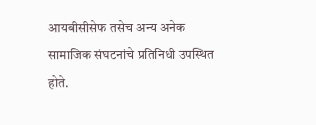आयबीसीसेफ तसेच अन्य अनेक सामाजिक संघटनांचे प्रतिनिधी उपस्थित होते.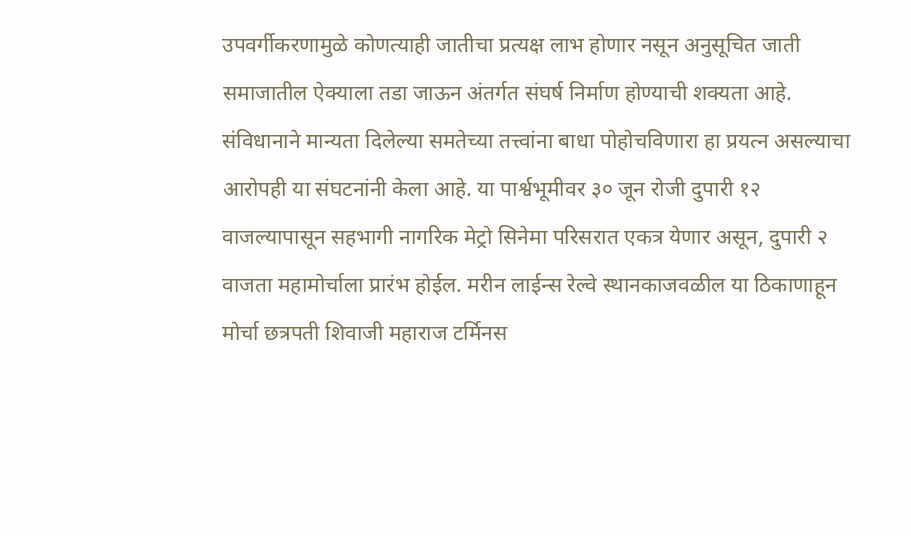उपवर्गीकरणामुळे कोणत्याही जातीचा प्रत्यक्ष लाभ होणार नसून अनुसूचित जाती समाजातील ऐक्याला तडा जाऊन अंतर्गत संघर्ष निर्माण होण्याची शक्यता आहे. संविधानाने मान्यता दिलेल्या समतेच्या तत्त्वांना बाधा पोहोचविणारा हा प्रयत्न असल्याचा आरोपही या संघटनांनी केला आहे. या पार्श्वभूमीवर ३० जून रोजी दुपारी १२ वाजल्यापासून सहभागी नागरिक मेट्रो सिनेमा परिसरात एकत्र येणार असून, दुपारी २ वाजता महामोर्चाला प्रारंभ होईल. मरीन लाईन्स रेल्वे स्थानकाजवळील या ठिकाणाहून मोर्चा छत्रपती शिवाजी महाराज टर्मिनस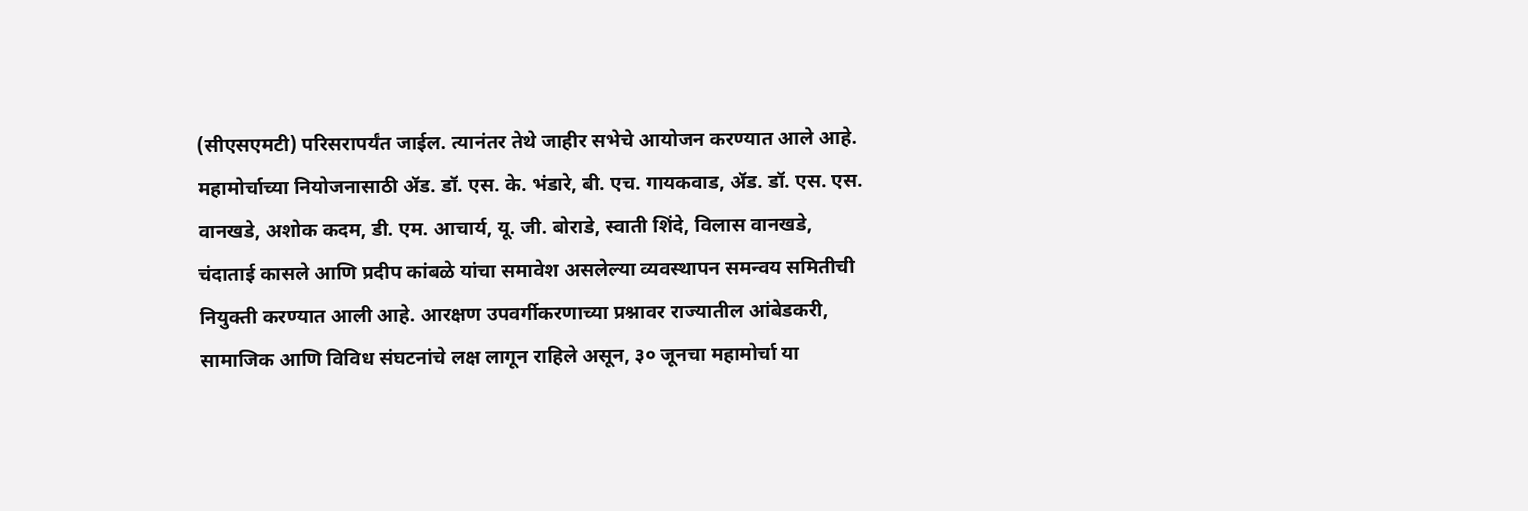(सीएसएमटी) परिसरापर्यंत जाईल. त्यानंतर तेथे जाहीर सभेचे आयोजन करण्यात आले आहे.
महामोर्चाच्या नियोजनासाठी ॲड. डॉ. एस. के. भंडारे, बी. एच. गायकवाड, ॲड. डॉ. एस. एस. वानखडे, अशोक कदम, डी. एम. आचार्य, यू. जी. बोराडे, स्वाती शिंदे, विलास वानखडे, चंदाताई कासले आणि प्रदीप कांबळे यांचा समावेश असलेल्या व्यवस्थापन समन्वय समितीची नियुक्ती करण्यात आली आहे. आरक्षण उपवर्गीकरणाच्या प्रश्नावर राज्यातील आंबेडकरी, सामाजिक आणि विविध संघटनांचे लक्ष लागून राहिले असून, ३० जूनचा महामोर्चा या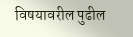विषयावरील पुढील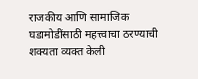राजकीय आणि सामाजिक घडामोडींसाठी महत्त्वाचा ठरण्याची शक्यता व्यक्त केली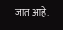जात आहे.